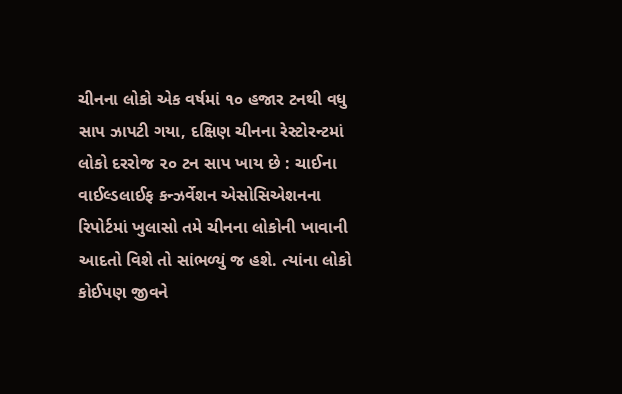ચીનના લોકો એક વર્ષમાં ૧૦ હજાર ટનથી વધુ સાપ ઝાપટી ગયા, દક્ષિણ ચીનના રેસ્ટોરન્ટમાં લોકો દરરોજ ૨૦ ટન સાપ ખાય છે : ચાઈના વાઈલ્ડલાઈફ કન્ઝર્વેશન એસોસિએશનના રિપોર્ટમાં ખુલાસો તમે ચીનના લોકોની ખાવાની આદતો વિશે તો સાંભળ્યું જ હશે. ત્યાંના લોકો કોઈપણ જીવને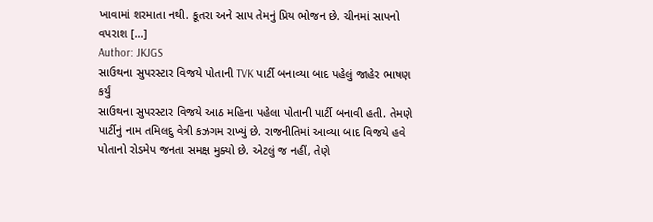ખાવામાં શરમાતા નથી. કૂતરા અને સાપ તેમનું પ્રિય ભોજન છે. ચીનમાં સાપનો વપરાશ […]
Author: JKJGS
સાઉથના સુપરસ્ટાર વિજયે પોતાની TVK પાર્ટી બનાવ્યા બાદ પહેલું જાહેર ભાષણ કર્યું
સાઉથના સુપરસ્ટાર વિજયે આઠ મહિના પહેલા પોતાની પાર્ટી બનાવી હતી. તેમણે પાર્ટીનું નામ તમિલદુ વેત્રી કઝગમ રાખ્યું છે. રાજનીતિમાં આવ્યા બાદ વિજયે હવે પોતાનો રોડમેપ જનતા સમક્ષ મુક્યો છે. એટલું જ નહીં, તેણે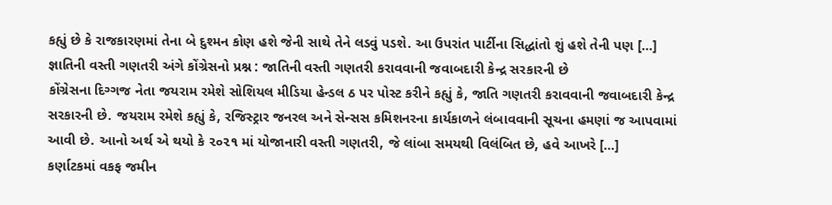કહ્યું છે કે રાજકારણમાં તેના બે દુશ્મન કોણ હશે જેની સાથે તેને લડવું પડશે. આ ઉપરાંત પાર્ટીના સિદ્ધાંતો શું હશે તેની પણ […]
જ્ઞાતિની વસ્તી ગણતરી અંગે કોંગ્રેસનો પ્રશ્ન : જાતિની વસ્તી ગણતરી કરાવવાની જવાબદારી કેન્દ્ર સરકારની છે
કોંગ્રેસના દિગ્ગજ નેતા જયરામ રમેશે સોશિયલ મીડિયા હેન્ડલ ઠ પર પોસ્ટ કરીને કહ્યું કે, જાતિ ગણતરી કરાવવાની જવાબદારી કેન્દ્ર સરકારની છે. જયરામ રમેશે કહ્યું કે, રજિસ્ટ્રાર જનરલ અને સેન્સસ કમિશનરના કાર્યકાળને લંબાવવાની સૂચના હમણાં જ આપવામાં આવી છે. આનો અર્થ એ થયો કે ૨૦૨૧ માં યોજાનારી વસ્તી ગણતરી, જે લાંબા સમયથી વિલંબિત છે, હવે આખરે […]
કર્ણાટકમાં વકફ જમીન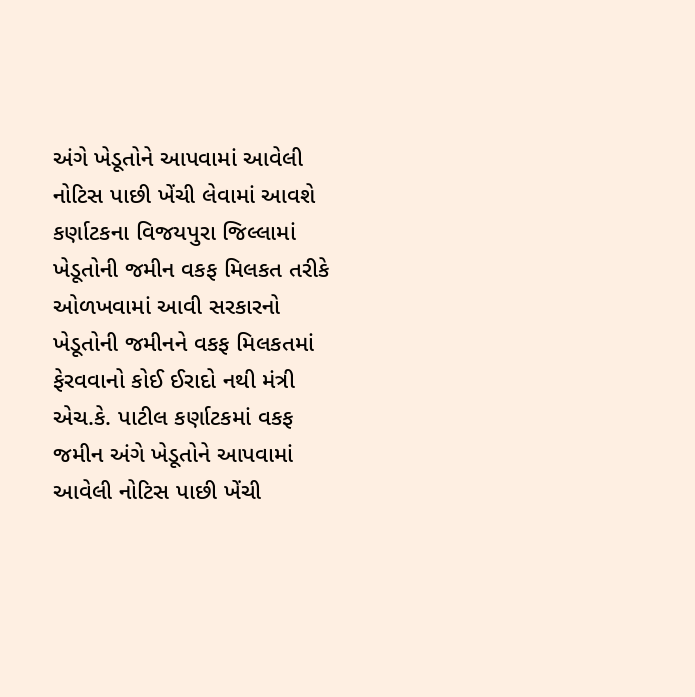અંગે ખેડૂતોને આપવામાં આવેલી નોટિસ પાછી ખેંચી લેવામાં આવશે
કર્ણાટકના વિજયપુરા જિલ્લામાં ખેડૂતોની જમીન વકફ મિલકત તરીકે ઓળખવામાં આવી સરકારનો ખેડૂતોની જમીનને વકફ મિલકતમાં ફેરવવાનો કોઈ ઈરાદો નથી મંત્રી એચ.કે. પાટીલ કર્ણાટકમાં વકફ જમીન અંગે ખેડૂતોને આપવામાં આવેલી નોટિસ પાછી ખેંચી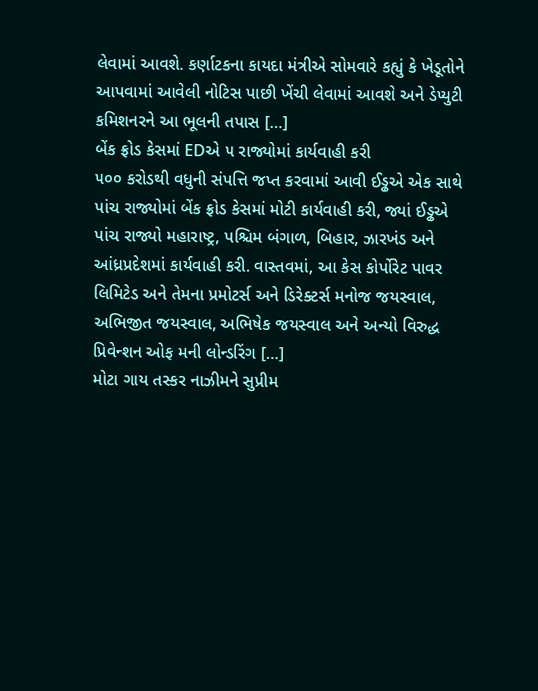લેવામાં આવશે. કર્ણાટકના કાયદા મંત્રીએ સોમવારે કહ્યું કે ખેડૂતોને આપવામાં આવેલી નોટિસ પાછી ખેંચી લેવામાં આવશે અને ડેપ્યુટી કમિશનરને આ ભૂલની તપાસ […]
બેંક ફ્રોડ કેસમાં EDએ ૫ રાજ્યોમાં કાર્યવાહી કરી
૫૦૦ કરોડથી વધુની સંપત્તિ જપ્ત કરવામાં આવી ઈડ્ઢએ એક સાથે પાંચ રાજ્યોમાં બેંક ફ્રોડ કેસમાં મોટી કાર્યવાહી કરી, જ્યાં ઈડ્ઢએ પાંચ રાજ્યો મહારાષ્ટ્ર, પશ્ચિમ બંગાળ, બિહાર, ઝારખંડ અને આંધ્રપ્રદેશમાં કાર્યવાહી કરી. વાસ્તવમાં, આ કેસ કોર્પોરેટ પાવર લિમિટેડ અને તેમના પ્રમોટર્સ અને ડિરેક્ટર્સ મનોજ જયસ્વાલ, અભિજીત જયસ્વાલ, અભિષેક જયસ્વાલ અને અન્યો વિરુદ્ધ પ્રિવેન્શન ઓફ મની લોન્ડરિંગ […]
મોટા ગાય તસ્કર નાઝીમને સુપ્રીમ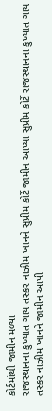કોર્ટમાંથી જામીન મળ્યા
રાજસ્થાનના કુખ્યાત ગાય તસ્કર નાઝીમ ખાનને સુપ્રીમ કોર્ટે જામીન આપ્યા સુપ્રીમ કોર્ટે રાજસ્થાનના કુખ્યાત ગાય તસ્કર નાઝીમ ખાનને જામીન આપી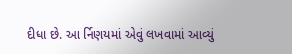દીધા છે. આ ર્નિણયમાં એવું લખવામાં આવ્યું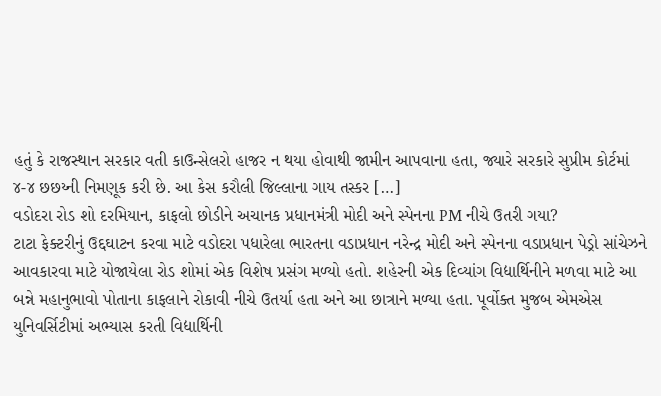હતું કે રાજસ્થાન સરકાર વતી કાઉન્સેલરો હાજર ન થયા હોવાથી જામીન આપવાના હતા, જ્યારે સરકારે સુપ્રીમ કોર્ટમાં ૪-૪ છછય્ની નિમણૂક કરી છે. આ કેસ કરૌલી જિલ્લાના ગાય તસ્કર […]
વડોદરા રોડ શો દરમિયાન, કાફલો છોડીને અચાનક પ્રધાનમંત્રી મોદી અને સ્પેનના PM નીચે ઉતરી ગયા?
ટાટા ફેક્ટરીનું ઉદ્દઘાટન કરવા માટે વડોદરા પધારેલા ભારતના વડાપ્રધાન નરેન્દ્ર મોદી અને સ્પેનના વડાપ્રધાન પેડ્રો સાંચેઝને આવકારવા માટે યોજાયેલા રોડ શોમાં એક વિશેષ પ્રસંગ મળ્યો હતો. શહેરની એક દિવ્યાંગ વિદ્યાર્થિનીને મળવા માટે આ બન્ને મહાનુભાવો પોતાના કાફલાને રોકાવી નીચે ઉતર્યા હતા અને આ છાત્રાને મળ્યા હતા. પૂર્વોક્ત મુજબ એમએસ યુનિવર્સિટીમાં અભ્યાસ કરતી વિદ્યાર્થિની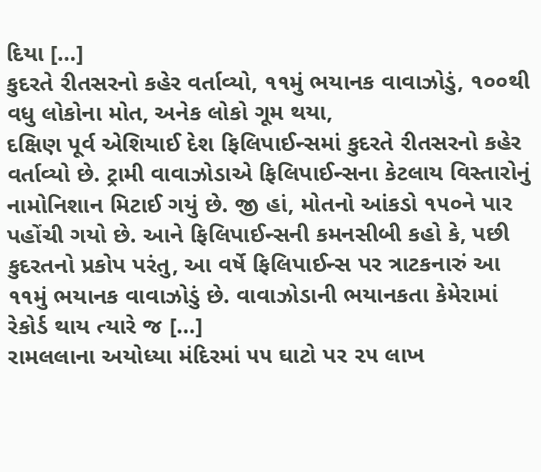દિયા […]
કુદરતે રીતસરનો કહેર વર્તાવ્યો, ૧૧મું ભયાનક વાવાઝોડું, ૧૦૦થી વધુ લોકોના મોત, અનેક લોકો ગૂમ થયા,
દક્ષિણ પૂર્વ એશિયાઈ દેશ ફિલિપાઈન્સમાં કુદરતે રીતસરનો કહેર વર્તાવ્યો છે. ટ્રામી વાવાઝોડાએ ફિલિપાઈન્સના કેટલાય વિસ્તારોનું નામોનિશાન મિટાઈ ગયું છે. જી હાં, મોતનો આંકડો ૧૫૦ને પાર પહોંચી ગયો છે. આને ફિલિપાઈન્સની કમનસીબી કહો કે, પછી કુદરતનો પ્રકોપ પરંતુ, આ વર્ષે ફિલિપાઈન્સ પર ત્રાટકનારું આ ૧૧મું ભયાનક વાવાઝોડું છે. વાવાઝોડાની ભયાનકતા કેમેરામાં રેકોર્ડ થાય ત્યારે જ […]
રામલલાના અયોધ્યા મંદિરમાં ૫૫ ઘાટો પર ૨૫ લાખ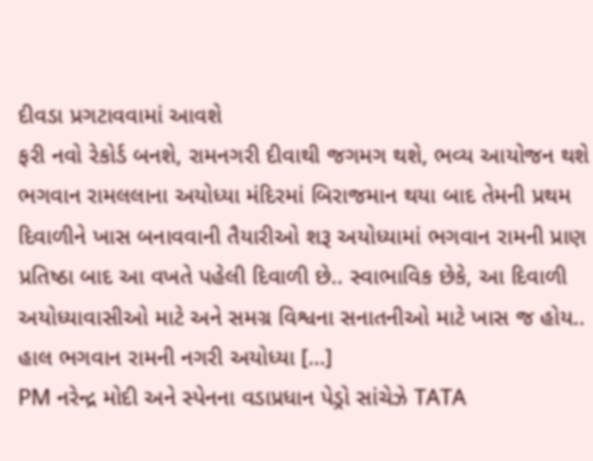દીવડા પ્રગટાવવામાં આવશે
ફરી નવો રેકોર્ડ બનશે, રામનગરી દીવાથી જગમગ થશે, ભવ્ય આયોજન થશે ભગવાન રામલલાના અયોધ્યા મંદિરમાં બિરાજમાન થયા બાદ તેમની પ્રથમ દિવાળીને ખાસ બનાવવાની તૈયારીઓ શરૂ અયોધ્યામાં ભગવાન રામની પ્રાણ પ્રતિષ્ઠા બાદ આ વખતે પહેલી દિવાળી છે.. સ્વાભાવિક છેકે, આ દિવાળી અયોધ્યાવાસીઓ માટે અને સમગ્ર વિશ્વના સનાતનીઓ માટે ખાસ જ હોય.. હાલ ભગવાન રામની નગરી અયોધ્યા […]
PM નરેન્દ્ર મોદી અને સ્પેનના વડાપ્રધાન પેડ્રો સાંચેઝે TATA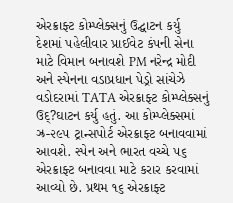એરક્રાફ્ટ કોમ્પ્લેક્સનું ઉદ્ઘાટન કર્યુ
દેશમાં પહેલીવાર પ્રાઈવેટ કંપની સેના માટે વિમાન બનાવશે PM નરેન્દ્ર મોદી અને સ્પેનના વડાપ્રધાન પેડ્રો સાંચેઝે વડોદરામાં TATA એરક્રાફ્ટ કોમ્પ્લેક્સનું ઉદ્?ઘાટન કર્યુ હતું. આ કોમ્પ્લેક્સમાં ઝ્ર-૨૯૫ ટ્રાન્સપોર્ટ એરક્રાફ્ટ બનાવવામાં આવશે. સ્પેન અને ભારત વચ્ચે ૫૬ એરક્રાફ્ટ બનાવવા માટે કરાર કરવામાં આવ્યો છે. પ્રથમ ૧૬ એરક્રાફ્ટ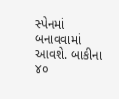સ્પેનમાં બનાવવામાં આવશે. બાકીના ૪૦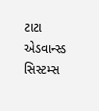ટાટા એડવાન્સ્ડ સિસ્ટમ્સ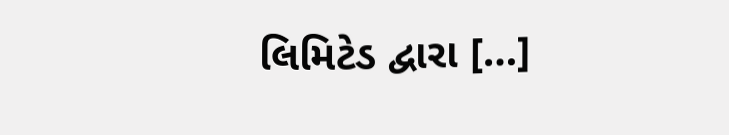લિમિટેડ દ્વારા […]